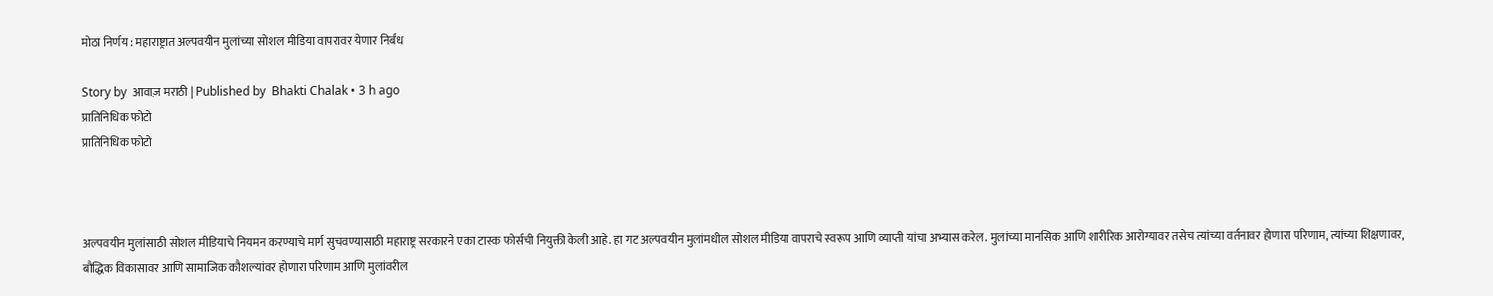मोठा निर्णय : महाराष्ट्रात अल्पवयीन मुलांच्या सोशल मीडिया वापरावर येणार निर्बंध

Story by  आवाज़ मराठी | Published by  Bhakti Chalak • 3 h ago
प्रातिनिधिक फोटो
प्रातिनिधिक फोटो



अल्पवयीन मुलांसाठी सोशल मीडियाचे नियमन करण्याचे मार्ग सुचवण्यासाठी महाराष्ट्र सरकारने एका टास्क फोर्सची नियुक्ती केली आहे. हा गट अल्पवयीन मुलांमधील सोशल मीडिया वापराचे स्वरूप आणि व्याप्ती यांचा अभ्यास करेल. मुलांच्या मानसिक आणि शारीरिक आरोग्यावर तसेच त्यांच्या वर्तनावर होणारा परिणाम, त्यांच्या शिक्षणावर, बौद्धिक विकासावर आणि सामाजिक कौशल्यांवर होणारा परिणाम आणि मुलांवरील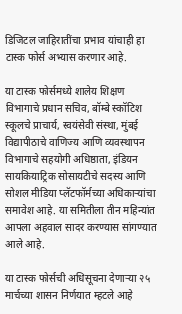डिजिटल जाहिरातींचा प्रभाव यांचाही हा टास्क फोर्स अभ्यास करणार आहे.

या टास्क फोर्समध्ये शालेय शिक्षण विभागाचे प्रधान सचिव, बॉम्बे स्कॉटिश स्कूलचे प्राचार्य, स्वयंसेवी संस्था, मुंबई विद्यापीठाचे वाणिज्य आणि व्यवस्थापन विभागाचे सहयोगी अधिष्ठाता, इंडियन सायकियाट्रिक सोसायटीचे सदस्य आणि सोशल मीडिया प्लॅटफॉर्मच्या अधिकाऱ्यांचा समावेश आहे. या समितीला तीन महिन्यांत आपला अहवाल सादर करण्यास सांगण्यात आले आहे.

या टास्क फोर्सची अधिसूचना देणाऱ्या २५ मार्चच्या शासन निर्णयात म्हटले आहे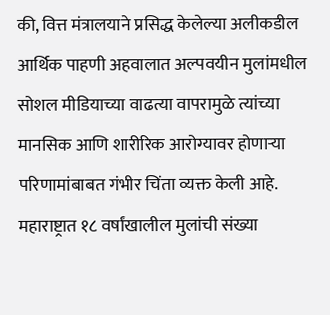की, वित्त मंत्रालयाने प्रसिद्ध केलेल्या अलीकडील आर्थिक पाहणी अहवालात अल्पवयीन मुलांमधील सोशल मीडियाच्या वाढत्या वापरामुळे त्यांच्या मानसिक आणि शारीरिक आरोग्यावर होणाऱ्या परिणामांबाबत गंभीर चिंता व्यक्त केली आहे. महाराष्ट्रात १८ वर्षांखालील मुलांची संख्या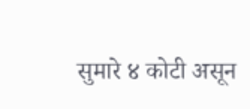सुमारे ४ कोटी असून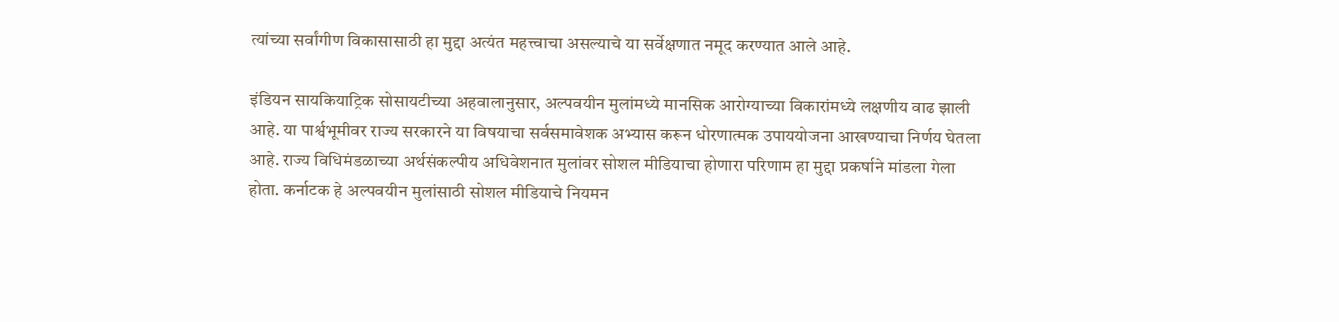त्यांच्या सर्वांगीण विकासासाठी हा मुद्दा अत्यंत महत्त्वाचा असल्याचे या सर्वेक्षणात नमूद करण्यात आले आहे.

इंडियन सायकियाट्रिक सोसायटीच्या अहवालानुसार, अल्पवयीन मुलांमध्ये मानसिक आरोग्याच्या विकारांमध्ये लक्षणीय वाढ झाली आहे. या पार्श्वभूमीवर राज्य सरकारने या विषयाचा सर्वसमावेशक अभ्यास करून धोरणात्मक उपाययोजना आखण्याचा निर्णय घेतला आहे. राज्य विधिमंडळाच्या अर्थसंकल्पीय अधिवेशनात मुलांवर सोशल मीडियाचा होणारा परिणाम हा मुद्दा प्रकर्षाने मांडला गेला होता. कर्नाटक हे अल्पवयीन मुलांसाठी सोशल मीडियाचे नियमन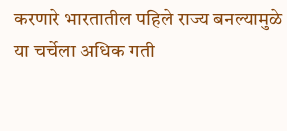करणारे भारतातील पहिले राज्य बनल्यामुळे या चर्चेला अधिक गती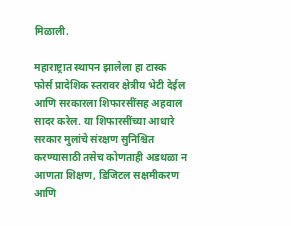मिळाली.

महाराष्ट्रात स्थापन झालेला हा टास्क फोर्स प्रादेशिक स्तरावर क्षेत्रीय भेटी देईल आणि सरकारला शिफारसींसह अहवाल सादर करेल. या शिफारसींच्या आधारे सरकार मुलांचे संरक्षण सुनिश्चित करण्यासाठी तसेच कोणताही अडथळा न आणता शिक्षण, डिजिटल सक्षमीकरण आणि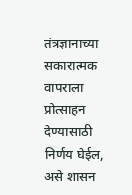तंत्रज्ञानाच्या सकारात्मक वापराला प्रोत्साहन देण्यासाठी निर्णय घेईल, असे शासन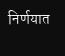निर्णयात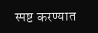स्पष्ट करण्यात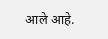आले आहे.